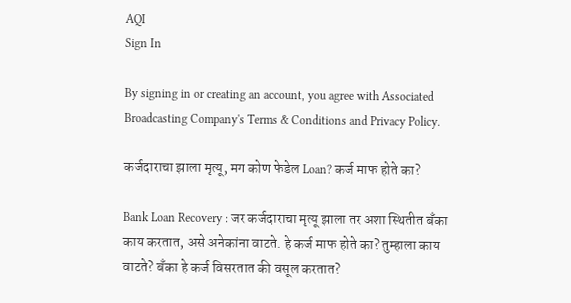AQI
Sign In

By signing in or creating an account, you agree with Associated Broadcasting Company's Terms & Conditions and Privacy Policy.

कर्जदाराचा झाला मृत्यू, मग कोण फेडेल Loan? कर्ज माफ होते का?

Bank Loan Recovery : जर कर्जदाराचा मृत्यू झाला तर अशा स्थितीत बँका काय करतात, असे अनेकांना वाटते. हे कर्ज माफ होते का? तुम्हाला काय वाटते? बँका हे कर्ज विसरतात की वसूल करतात?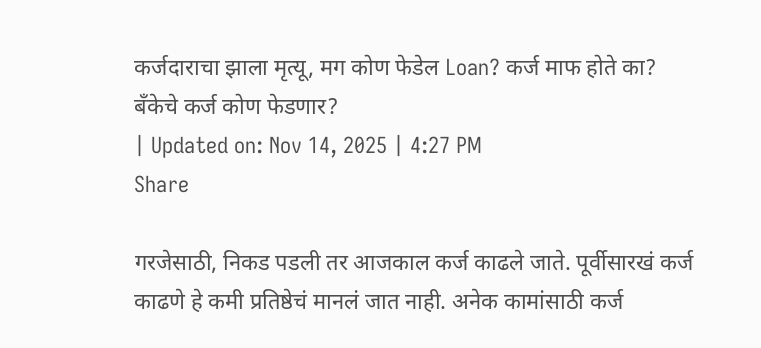कर्जदाराचा झाला मृत्यू, मग कोण फेडेल Loan? कर्ज माफ होते का?
बँकेचे कर्ज कोण फेडणार?
| Updated on: Nov 14, 2025 | 4:27 PM
Share

गरजेसाठी, निकड पडली तर आजकाल कर्ज काढले जाते. पूर्वीसारखं कर्ज काढणे हे कमी प्रतिष्ठेचं मानलं जात नाही. अनेक कामांसाठी कर्ज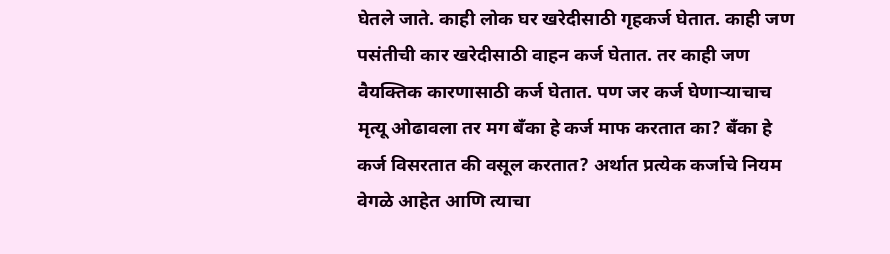घेतले जाते. काही लोक घर खरेदीसाठी गृहकर्ज घेतात. काही जण पसंतीची कार खरेदीसाठी वाहन कर्ज घेतात. तर काही जण वैयक्तिक कारणासाठी कर्ज घेतात. पण जर कर्ज घेणाऱ्याचाच मृत्यू ओढावला तर मग बँका हे कर्ज माफ करतात का? बँका हे कर्ज विसरतात की वसूल करतात? अर्थात प्रत्येक कर्जाचे नियम वेगळे आहेत आणि त्याचा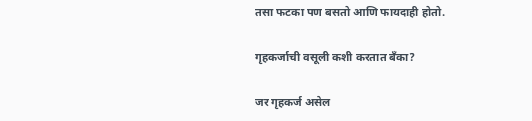तसा फटका पण बसतो आणि फायदाही होतो.

गृहकर्जाची वसूली कशी करतात बँका?

जर गृहकर्ज असेल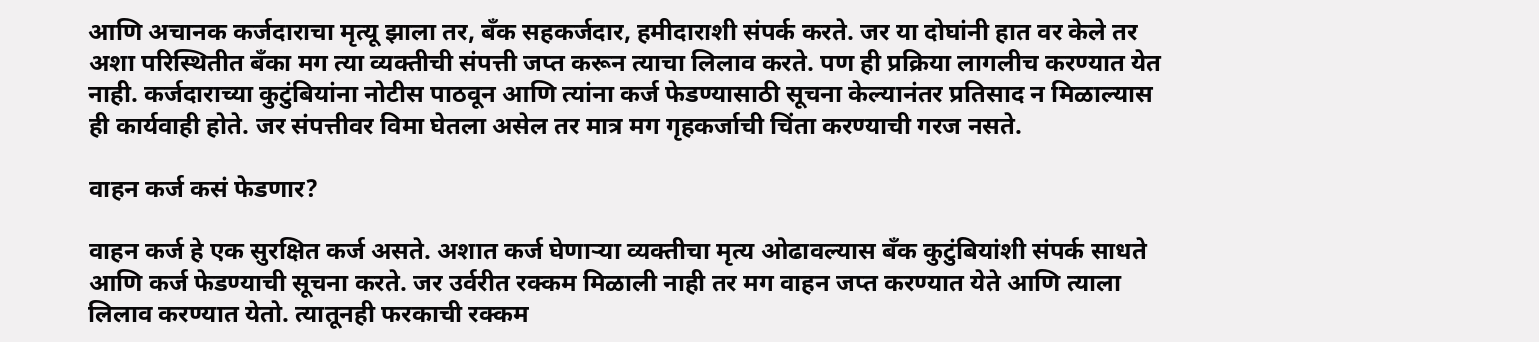आणि अचानक कर्जदाराचा मृत्यू झाला तर, बँक सहकर्जदार, हमीदाराशी संपर्क करते. जर या दोघांनी हात वर केले तर अशा परिस्थितीत बँका मग त्या व्यक्तीची संपत्ती जप्त करून त्याचा लिलाव करते. पण ही प्रक्रिया लागलीच करण्यात येत नाही. कर्जदाराच्या कुटुंबियांना नोटीस पाठवून आणि त्यांना कर्ज फेडण्यासाठी सूचना केल्यानंतर प्रतिसाद न मिळाल्यास ही कार्यवाही होते. जर संपत्तीवर विमा घेतला असेल तर मात्र मग गृहकर्जाची चिंता करण्याची गरज नसते.

वाहन कर्ज कसं फेडणार?

वाहन कर्ज हे एक सुरक्षित कर्ज असते. अशात कर्ज घेणाऱ्या व्यक्तीचा मृत्य ओढावल्यास बँक कुटुंबियांशी संपर्क साधते आणि कर्ज फेडण्याची सूचना करते. जर उर्वरीत रक्कम मिळाली नाही तर मग वाहन जप्त करण्यात येते आणि त्याला लिलाव करण्यात येतो. त्यातूनही फरकाची रक्कम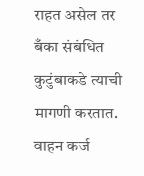राहत असेल तर बँका संबंधित कुटुंबाकडे त्याची मागणी करतात. वाहन कर्ज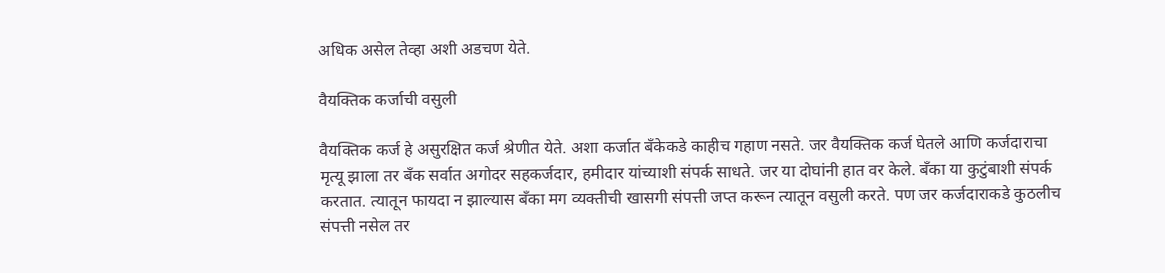अधिक असेल तेव्हा अशी अडचण येते.

वैयक्तिक कर्जाची वसुली

वैयक्तिक कर्ज हे असुरक्षित कर्ज श्रेणीत येते. अशा कर्जात बँकेकडे काहीच गहाण नसते. जर वैयक्तिक कर्ज घेतले आणि कर्जदाराचा मृत्यू झाला तर बँक सर्वात अगोदर सहकर्जदार, हमीदार यांच्याशी संपर्क साधते. जर या दोघांनी हात वर केले. बँका या कुटुंबाशी संपर्क करतात. त्यातून फायदा न झाल्यास बँका मग व्यक्तीची खासगी संपत्ती जप्त करून त्यातून वसुली करते. पण जर कर्जदाराकडे कुठलीच संपत्ती नसेल तर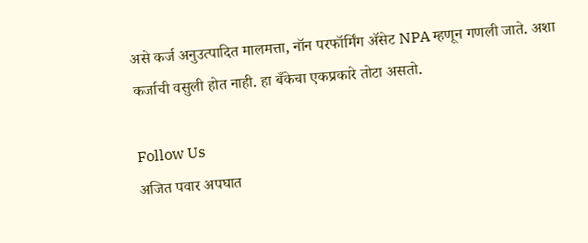असे कर्ज अनुउत्पादित मालमत्ता, नॉन परफॉर्मिंग ॲसेट NPA म्हणून गणली जाते. अशा कर्जाची वसुली होत नाही. हा बँकेचा एकप्रकारे तोटा असतो.

Follow Us
अजित पवार अपघात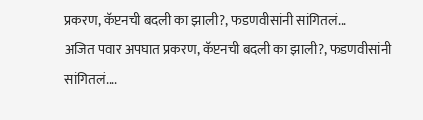प्रकरण, कॅप्टनची बदली का झाली?, फडणवीसांनी सांगितलं...
अजित पवार अपघात प्रकरण, कॅप्टनची बदली का झाली?, फडणवीसांनी सांगितलं....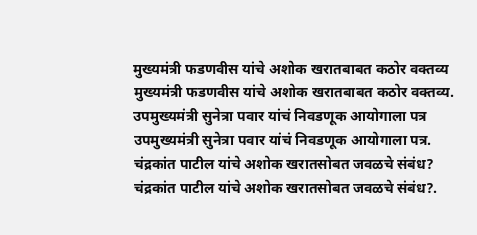मुख्यमंत्री फडणवीस यांचे अशोक खरातबाबत कठोर वक्तव्य
मुख्यमंत्री फडणवीस यांचे अशोक खरातबाबत कठोर वक्तव्य.
उपमुख्यमंत्री सुनेत्रा पवार यांचं निवडणूक आयोगाला पत्र
उपमुख्यमंत्री सुनेत्रा पवार यांचं निवडणूक आयोगाला पत्र.
चंद्रकांत पाटील यांचे अशोक खरातसोबत जवळचे संबंध?
चंद्रकांत पाटील यांचे अशोक खरातसोबत जवळचे संबंध?.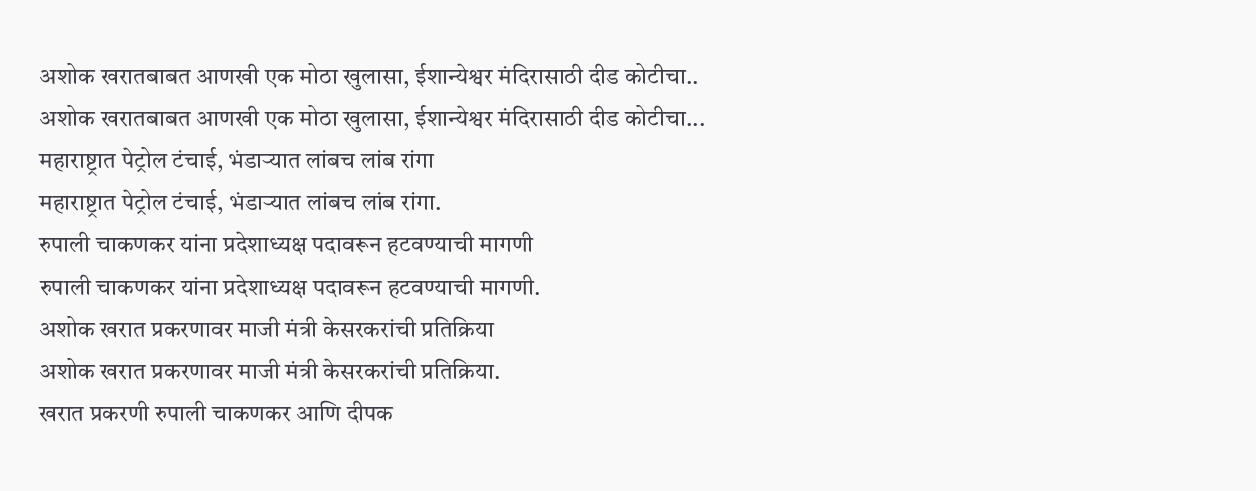अशोक खरातबाबत आणखी एक मोठा खुलासा, ईशान्येश्वर मंदिरासाठी दीड कोटीचा..
अशोक खरातबाबत आणखी एक मोठा खुलासा, ईशान्येश्वर मंदिरासाठी दीड कोटीचा...
महाराष्ट्रात पेट्रोल टंचाई, भंडाऱ्यात लांबच लांब रांगा
महाराष्ट्रात पेट्रोल टंचाई, भंडाऱ्यात लांबच लांब रांगा.
रुपाली चाकणकर यांना प्रदेशाध्यक्ष पदावरून हटवण्याची मागणी
रुपाली चाकणकर यांना प्रदेशाध्यक्ष पदावरून हटवण्याची मागणी.
अशोक खरात प्रकरणावर माजी मंत्री केसरकरांची प्रतिक्रिया
अशोक खरात प्रकरणावर माजी मंत्री केसरकरांची प्रतिक्रिया.
खरात प्रकरणी रुपाली चाकणकर आणि दीपक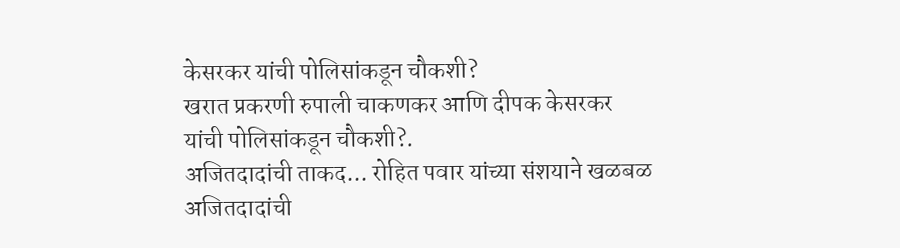केसरकर यांची पोलिसांकडून चौकशी?
खरात प्रकरणी रुपाली चाकणकर आणि दीपक केसरकर यांची पोलिसांकडून चौकशी?.
अजितदादांची ताकद... रोहित पवार यांच्या संशयाने खळबळ
अजितदादांची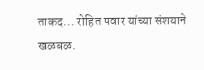ताकद... रोहित पवार यांच्या संशयाने खळबळ.